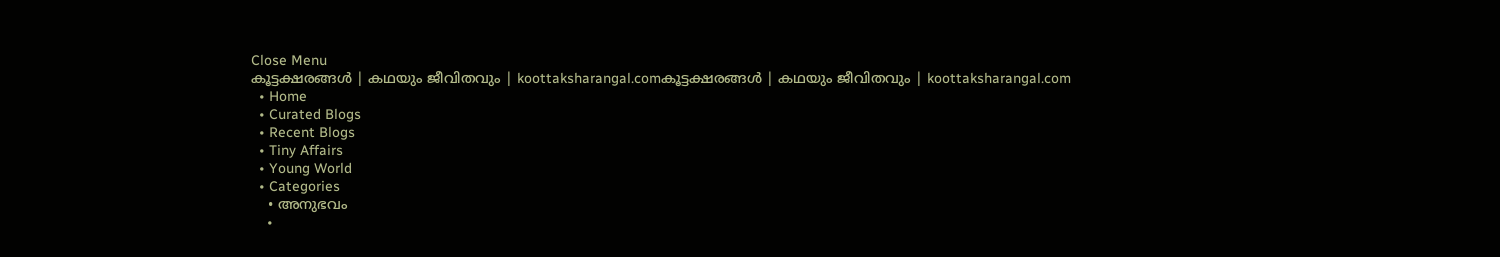Close Menu
കൂട്ടക്ഷരങ്ങൾ | കഥയും ജീവിതവും | koottaksharangal.comകൂട്ടക്ഷരങ്ങൾ | കഥയും ജീവിതവും | koottaksharangal.com
  • Home
  • Curated Blogs
  • Recent Blogs
  • Tiny Affairs
  • Young World
  • Categories
    • അനുഭവം
    •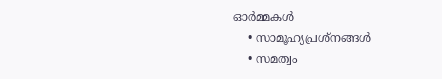ഓർമ്മകൾ
    • സാമൂഹ്യപ്രശ്നങ്ങൾ
    • സമത്വം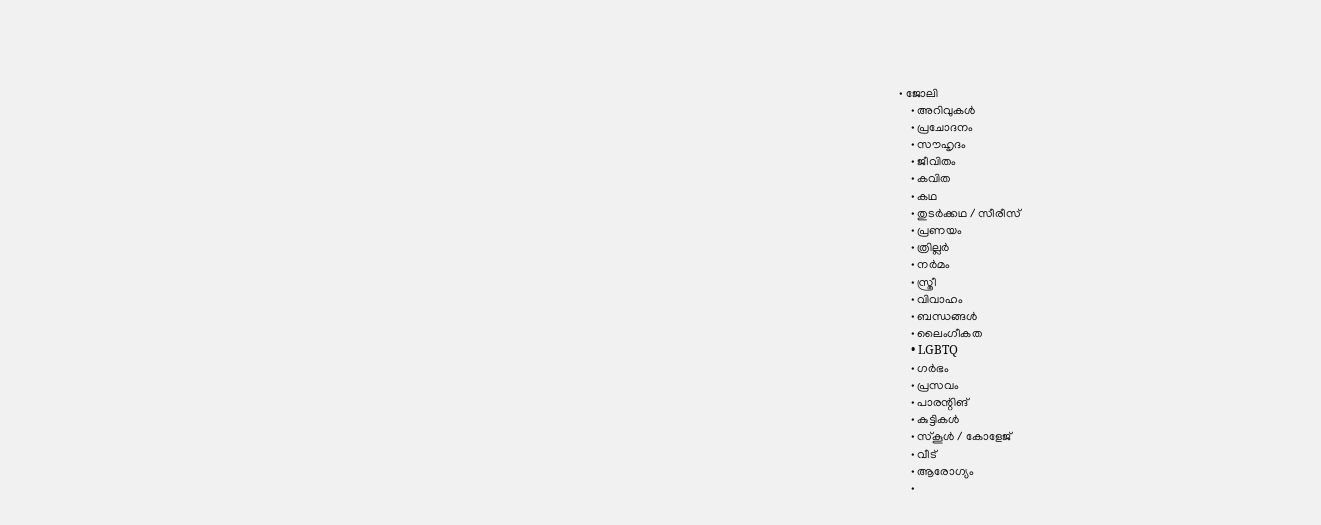• ജോലി
    • അറിവുകൾ
    • പ്രചോദനം
    • സൗഹൃദം
    • ജീവിതം
    • കവിത
    • കഥ
    • തുടർക്കഥ / സീരീസ്
    • പ്രണയം
    • ത്രില്ലർ
    • നര്‍മം
    • സ്ത്രീ
    • വിവാഹം
    • ബന്ധങ്ങൾ
    • ലൈംഗീകത
    • LGBTQ
    • ഗർഭം
    • പ്രസവം
    • പാരന്റിങ്
    • കുട്ടികൾ
    • സ്‌കൂൾ / കോളേജ്
    • വീട്
    • ആരോഗ്യം
    •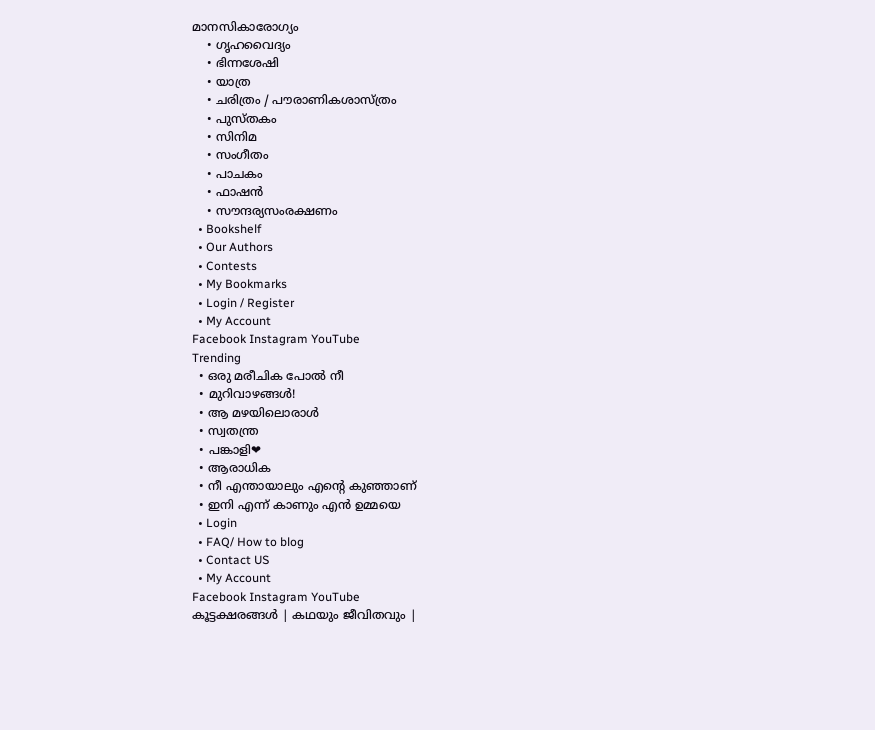മാനസികാരോഗ്യം
    • ഗൃഹവൈദ്യം
    • ഭിന്നശേഷി
    • യാത്ര
    • ചരിത്രം / പൗരാണികശാസ്ത്രം
    • പുസ്‌തകം
    • സിനിമ
    • സംഗീതം
    • പാചകം
    • ഫാഷൻ
    • സൗന്ദര്യസംരക്ഷണം
  • Bookshelf
  • Our Authors
  • Contests
  • My Bookmarks
  • Login / Register
  • My Account
Facebook Instagram YouTube
Trending
  • ഒരു മരീചിക പോൽ നീ
  • മുറിവാഴങ്ങൾ!
  • ആ മഴയിലൊരാൾ
  • സ്വതന്ത്ര
  • പങ്കാളി❤
  • ആരാധിക
  • നീ എന്തായാലും എന്റെ കുഞ്ഞാണ്
  • ഇനി എന്ന് കാണും എൻ ഉമ്മയെ
  • Login
  • FAQ/ How to blog
  • Contact US
  • My Account
Facebook Instagram YouTube
കൂട്ടക്ഷരങ്ങൾ | കഥയും ജീവിതവും |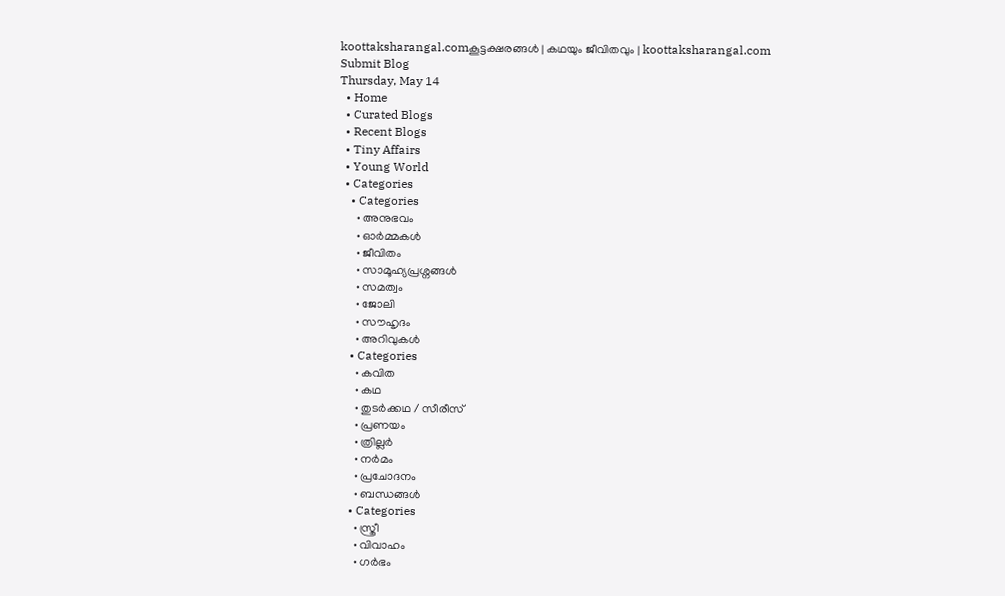koottaksharangal.comകൂട്ടക്ഷരങ്ങൾ | കഥയും ജീവിതവും | koottaksharangal.com
Submit Blog
Thursday, May 14
  • Home
  • Curated Blogs
  • Recent Blogs
  • Tiny Affairs
  • Young World
  • Categories
    • Categories
      • അനുഭവം
      • ഓർമ്മകൾ
      • ജീവിതം
      • സാമൂഹ്യപ്രശ്നങ്ങൾ
      • സമത്വം
      • ജോലി
      • സൗഹൃദം
      • അറിവുകൾ
    • Categories
      • കവിത
      • കഥ
      • തുടർക്കഥ / സീരീസ്
      • പ്രണയം
      • ത്രില്ലർ
      • നര്‍മം
      • പ്രചോദനം
      • ബന്ധങ്ങൾ
    • Categories
      • സ്ത്രീ
      • വിവാഹം
      • ഗർഭം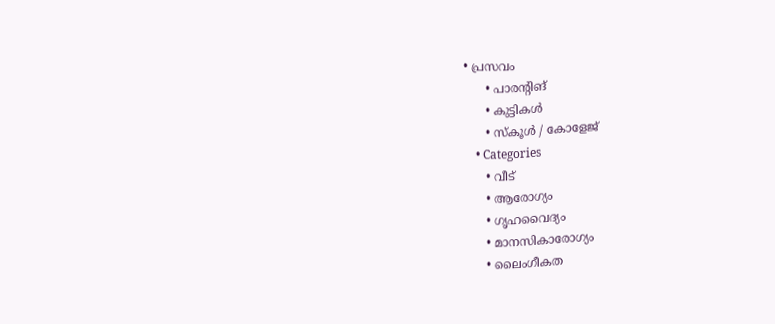• പ്രസവം
      • പാരന്റിങ്
      • കുട്ടികൾ
      • സ്‌കൂൾ / കോളേജ്
    • Categories
      • വീട്
      • ആരോഗ്യം
      • ഗൃഹവൈദ്യം
      • മാനസികാരോഗ്യം
      • ലൈംഗീകത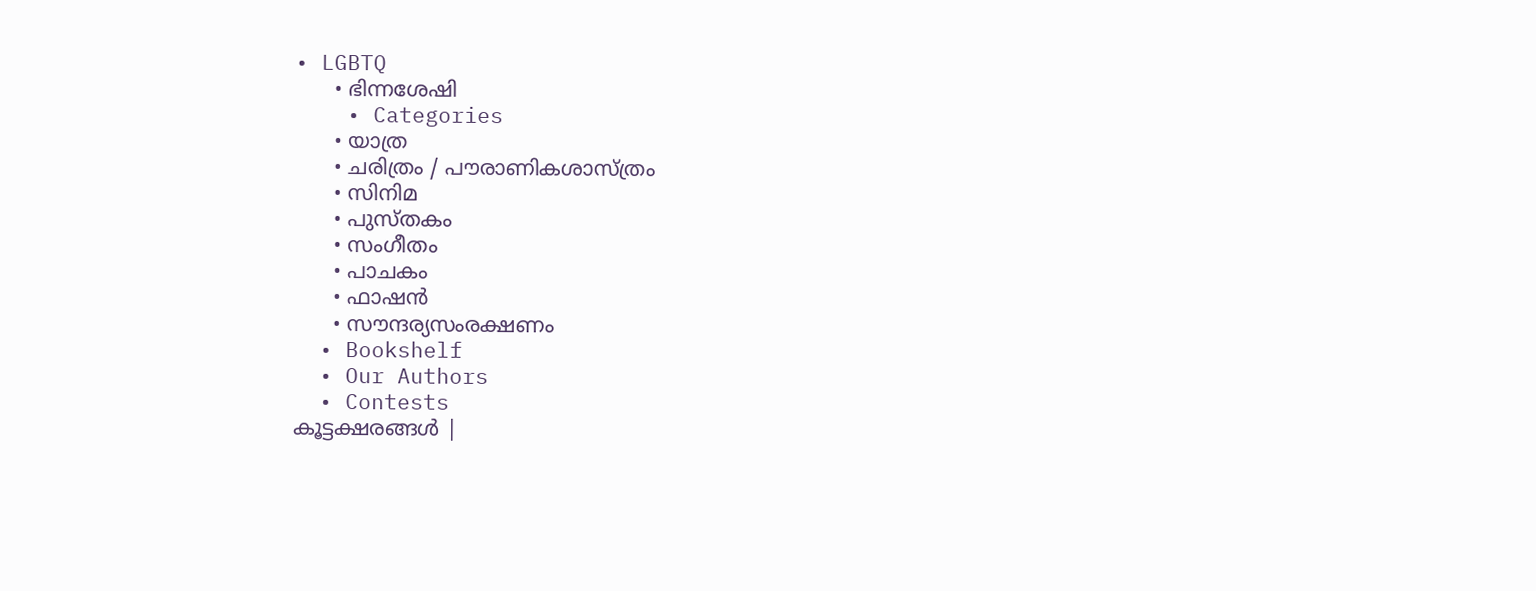• LGBTQ
      • ഭിന്നശേഷി
    • Categories
      • യാത്ര
      • ചരിത്രം / പൗരാണികശാസ്ത്രം
      • സിനിമ
      • പുസ്‌തകം
      • സംഗീതം
      • പാചകം
      • ഫാഷൻ
      • സൗന്ദര്യസംരക്ഷണം
  • Bookshelf
  • Our Authors
  • Contests
കൂട്ടക്ഷരങ്ങൾ |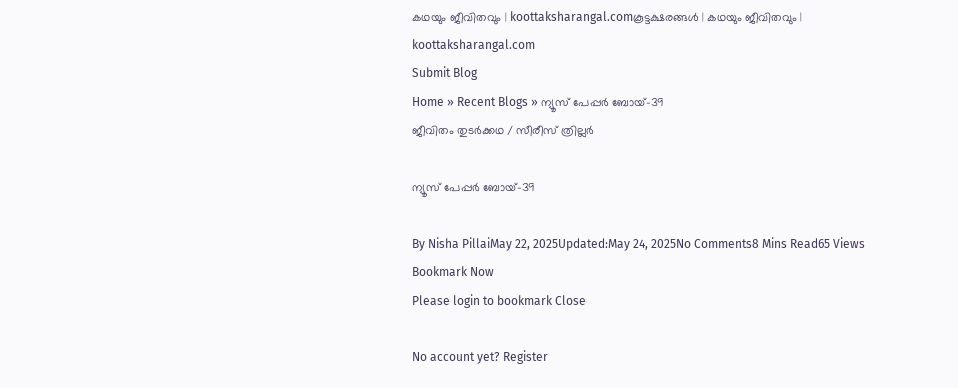കഥയും ജീവിതവും | koottaksharangal.comകൂട്ടക്ഷരങ്ങൾ | കഥയും ജീവിതവും | koottaksharangal.com
Submit Blog
Home » Recent Blogs » ന്യൂസ് പേപ്പർ ബോയ്-39
ജീവിതം തുടർക്കഥ / സീരീസ് ത്രില്ലർ

ന്യൂസ് പേപ്പർ ബോയ്-39

By Nisha PillaiMay 22, 2025Updated:May 24, 2025No Comments8 Mins Read65 Views
Bookmark Now
Please login to bookmark Close

No account yet? Register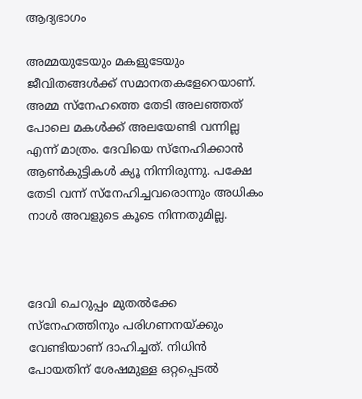ആദ്യഭാഗം

അമ്മയുടേയും മകളുടേയും ജീവിതങ്ങൾക്ക് സമാനതകളേറെയാണ്. അമ്മ സ്നേഹത്തെ തേടി അലഞ്ഞത് പോലെ മകൾക്ക് അലയേണ്ടി വന്നില്ല എന്ന് മാത്രം. ദേവിയെ സ്നേഹിക്കാൻ ആൺകുട്ടികൾ ക്യൂ നിന്നിരുന്നു. പക്ഷേ തേടി വന്ന് സ്നേഹിച്ചവരൊന്നും അധികം നാൾ അവളുടെ കൂടെ നിന്നതുമില്ല.



ദേവി ചെറുപ്പം മുതൽക്കേ സ്നേഹത്തിനും പരിഗണനയ്ക്കും വേണ്ടിയാണ് ദാഹിച്ചത്. നിധിൻ പോയതിന് ശേഷമുള്ള ഒറ്റപ്പെടൽ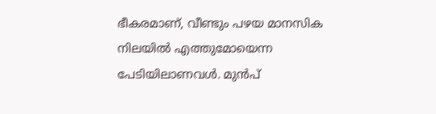ഭീകരമാണ്, വീണ്ടും പഴയ മാനസിക നിലയിൽ എത്തുമോയെന്ന പേടിയിലാണവൾ. മുൻപ്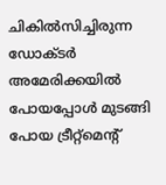ചികിൽസിച്ചിരുന്ന ഡോക്ടർ അമേരിക്കയിൽ പോയപ്പോൾ മുടങ്ങി പോയ ട്രീറ്റ്മെന്റ്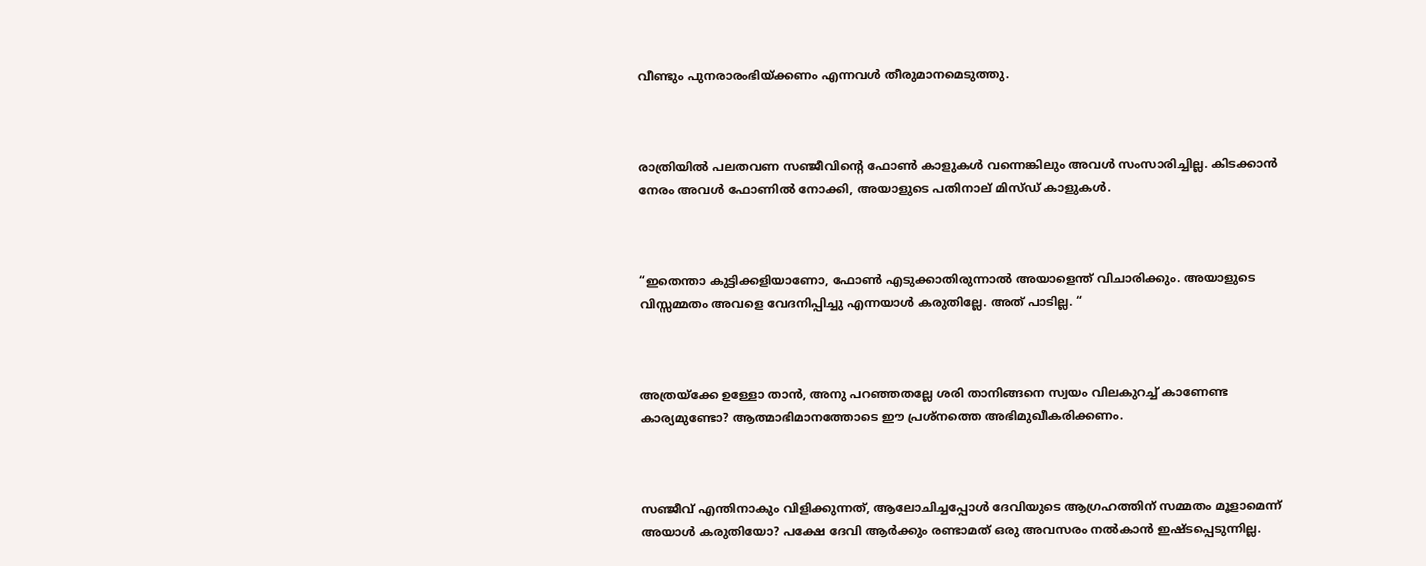വീണ്ടും പുനരാരംഭിയ്ക്കണം എന്നവൾ തീരുമാനമെടുത്തു.



രാത്രിയിൽ പലതവണ സഞ്ജീവിൻ്റെ ഫോൺ കാളുകൾ വന്നെങ്കിലും അവൾ സംസാരിച്ചില്ല. കിടക്കാൻ നേരം അവൾ ഫോണിൽ നോക്കി, അയാളുടെ പതിനാല് മിസ്ഡ് കാളുകൾ.



“ഇതെന്താ കുട്ടിക്കളിയാണോ, ഫോൺ എടുക്കാതിരുന്നാൽ അയാളെന്ത് വിചാരിക്കും. അയാളുടെ വിസ്സമ്മതം അവളെ വേദനിപ്പിച്ചു എന്നയാൾ കരുതില്ലേ. അത് പാടില്ല. “



അത്രയ്ക്കേ ഉള്ളോ താൻ, അനു പറഞ്ഞതല്ലേ ശരി താനിങ്ങനെ സ്വയം വിലകുറച്ച് കാണേണ്ട കാര്യമുണ്ടോ? ആത്മാഭിമാനത്തോടെ ഈ പ്രശ്നത്തെ അഭിമുഖീകരിക്കണം.



സഞ്ജീവ് എന്തിനാകും വിളിക്കുന്നത്, ആലോചിച്ചപ്പോൾ ദേവിയുടെ ആഗ്രഹത്തിന് സമ്മതം മൂളാമെന്ന് അയാൾ കരുതിയോ? പക്ഷേ ദേവി ആർക്കും രണ്ടാമത് ഒരു അവസരം നൽകാൻ ഇഷ്ടപ്പെടുന്നില്ല.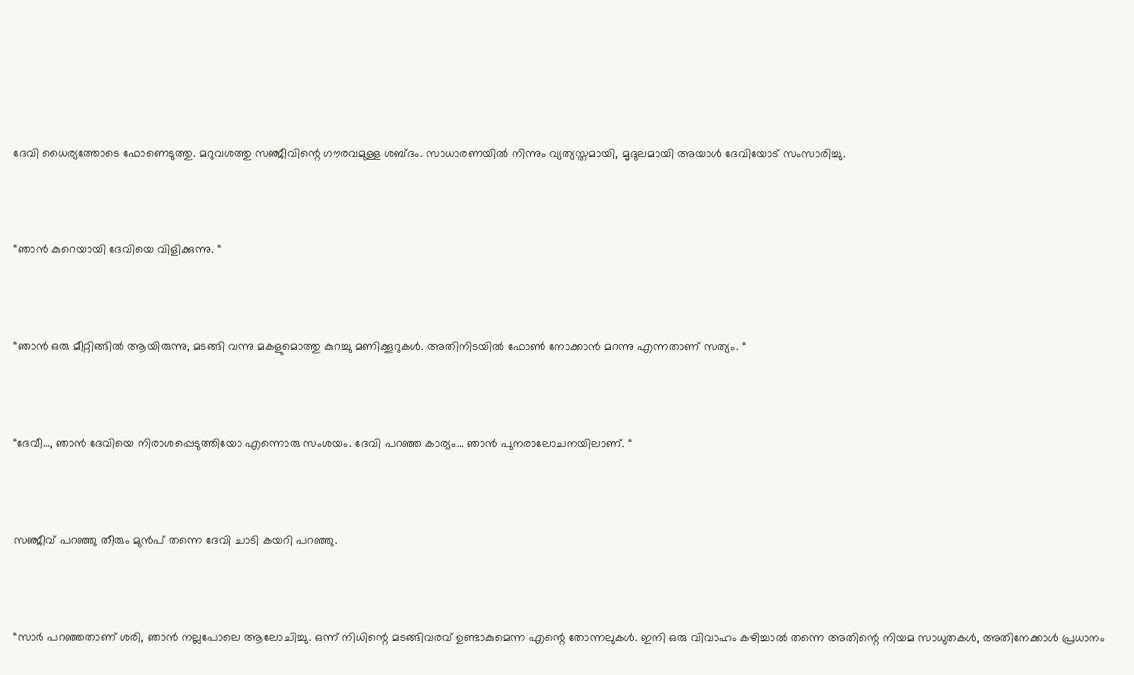ദേവി ധൈര്യത്തോടെ ഫോണെടുത്തു. മറുവശത്തു സഞ്ജീവിന്റെ ഗൗരവമുള്ള ശബ്ദം. സാധാരണയിൽ നിന്നും വ്യത്യസ്തമായി, മൃദുലമായി അയാൾ ദേവിയോട് സംസാരിച്ചു.



“ഞാൻ കുറെയായി ദേവിയെ വിളിക്കുന്നു. “



“ഞാൻ ഒരു മീറ്റിങ്ങിൽ ആയിരുന്നു, മടങ്ങി വന്നു മകളുമൊത്തു കുറച്ചു മണിക്കൂറുകൾ. അതിനിടയിൽ ഫോൺ നോക്കാൻ മറന്നു എന്നതാണ് സത്യം. “



“ദേവീ…, ഞാൻ ദേവിയെ നിരാശപ്പെടുത്തിയോ എന്നൊരു സംശയം. ദേവി പറഞ്ഞ കാര്യം… ഞാൻ പുനരാലോചനയിലാണ്. “



സഞ്ജീവ് പറഞ്ഞു തീരും മുൻപ് തന്നെ ദേവി ചാടി കയറി പറഞ്ഞു.



“സാർ പറഞ്ഞതാണ് ശരി, ഞാൻ നല്ലപോലെ ആലോചിച്ചു. ഒന്ന് നിധിന്റെ മടങ്ങിവരവ് ഉണ്ടാകുമെന്ന എന്റെ തോന്നലുകൾ. ഇനി ഒരു വിവാഹം കഴിച്ചാൽ തന്നെ അതിന്റെ നിയമ സാധുതകൾ, അതിനേക്കാൾ പ്രധാനം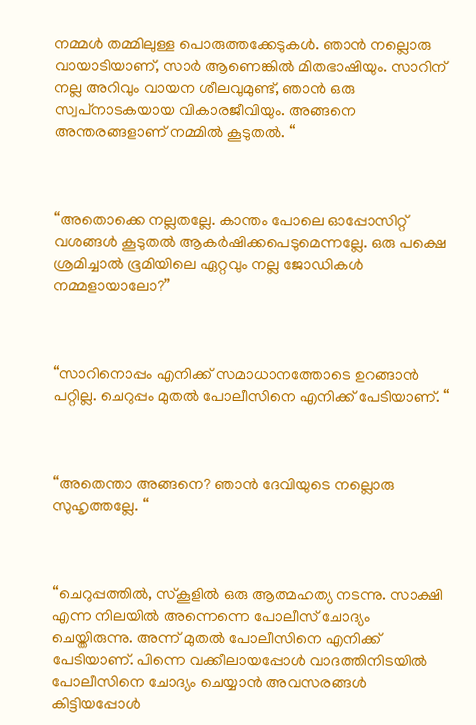നമ്മൾ തമ്മിലുള്ള പൊരുത്തക്കേടുകൾ. ഞാൻ നല്ലൊരു വായാടിയാണ്, സാർ ആണെങ്കിൽ മിതഭാഷിയും. സാറിന് നല്ല അറിവും വായന ശീലവുമുണ്ട്, ഞാൻ ഒരു സ്വപ്‌നാടകയായ വികാരജീവിയും. അങ്ങനെ അന്തരങ്ങളാണ് നമ്മിൽ കൂടുതൽ. “



“അതൊക്കെ നല്ലതല്ലേ. കാന്തം പോലെ ഓപ്പോസിറ്റ് വശങ്ങൾ കൂടുതൽ ആകർഷിക്കപെടുമെന്നല്ലേ. ഒരു പക്ഷെ ശ്രമിച്ചാൽ ഭൂമിയിലെ ഏറ്റവും നല്ല ജോഡികൾ നമ്മളായാലോ?”



“സാറിനൊപ്പം എനിക്ക് സമാധാനത്തോടെ ഉറങ്ങാൻ പറ്റില്ല. ചെറുപ്പം മുതൽ പോലീസിനെ എനിക്ക് പേടിയാണ്. “



“അതെന്താ അങ്ങനെ? ഞാൻ ദേവിയുടെ നല്ലൊരു സുഹൃത്തല്ലേ. “



“ചെറുപ്പത്തിൽ, സ്കൂളിൽ ഒരു ആത്മഹത്യ നടന്നു. സാക്ഷി എന്ന നിലയിൽ അന്നെന്നെ പോലീസ് ചോദ്യം ചെയ്തിരുന്നു. അന്ന് മുതൽ പോലീസിനെ എനിക്ക് പേടിയാണ്. പിന്നെ വക്കീലായപ്പോൾ വാദത്തിനിടയിൽ പോലീസിനെ ചോദ്യം ചെയ്യാൻ അവസരങ്ങൾ കിട്ടിയപ്പോൾ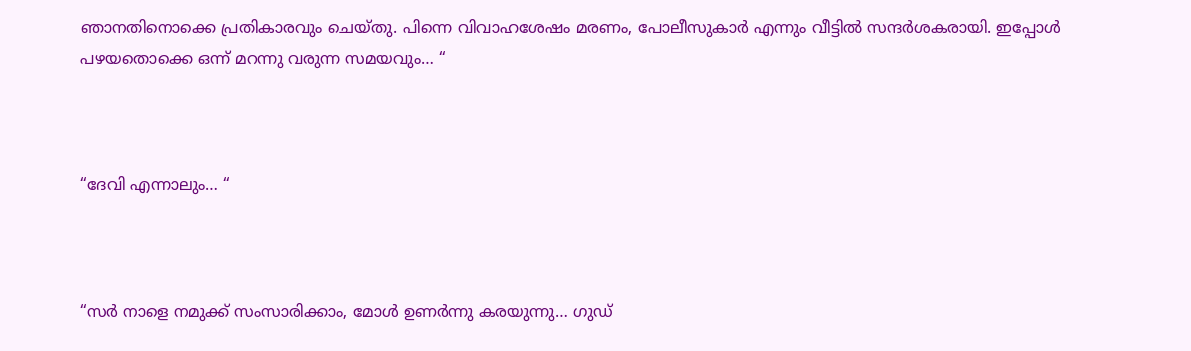ഞാനതിനൊക്കെ പ്രതികാരവും ചെയ്തു. പിന്നെ വിവാഹശേഷം മരണം, പോലീസുകാർ എന്നും വീട്ടിൽ സന്ദർശകരായി. ഇപ്പോൾ പഴയതൊക്കെ ഒന്ന് മറന്നു വരുന്ന സമയവും… “



“ദേവി എന്നാലും… “



“സർ നാളെ നമുക്ക് സംസാരിക്കാം, മോൾ ഉണർന്നു കരയുന്നു… ഗുഡ്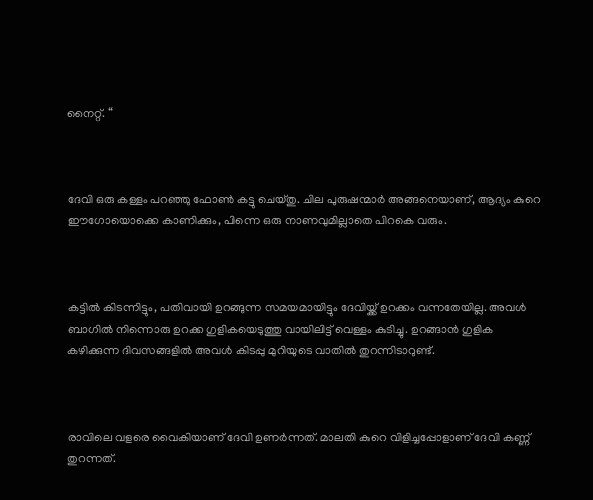നൈറ്റ്. “



ദേവി ഒരു കള്ളം പറഞ്ഞു ഫോൺ കട്ടു ചെയ്തു. ചില പുരുഷന്മാർ അങ്ങനെയാണ്, ആദ്യം കുറെ ഈഗോയൊക്കെ കാണിക്കും, പിന്നെ ഒരു നാണവുമില്ലാതെ പിറകെ വരും.



കട്ടിൽ കിടന്നിട്ടും, പതിവായി ഉറങ്ങുന്ന സമയമായിട്ടും ദേവിയ്ക്ക് ഉറക്കം വന്നതേയില്ല. അവൾ ബാഗിൽ നിന്നൊരു ഉറക്ക ഗുളികയെടുത്തു വായിലിട്ട് വെള്ളം കുടിച്ചു. ഉറങ്ങാൻ ഗുളിക കഴിക്കുന്ന ദിവസങ്ങളിൽ അവൾ കിടപ്പു മുറിയുടെ വാതിൽ തുറന്നിടാറുണ്ട്.



രാവിലെ വളരെ വൈകിയാണ് ദേവി ഉണർന്നത്. മാലതി കുറെ വിളിച്ചപ്പോളാണ് ദേവി കണ്ണ് തുറന്നത്.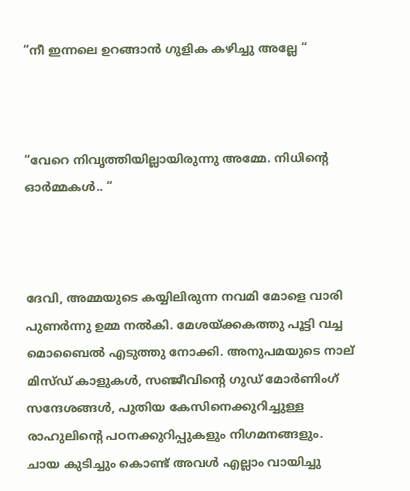“നീ ഇന്നലെ ഉറങ്ങാൻ ഗുളിക കഴിച്ചു അല്ലേ “



“വേറെ നിവൃത്തിയില്ലായിരുന്നു അമ്മേ. നിധിന്റെ ഓർമ്മകൾ.. “



ദേവി, അമ്മയുടെ കയ്യിലിരുന്ന നവമി മോളെ വാരി പുണർന്നു ഉമ്മ നൽകി. മേശയ്ക്കകത്തു പൂട്ടി വച്ച മൊബൈൽ എടുത്തു നോക്കി. അനുപമയുടെ നാല് മിസ്ഡ് കാളുകൾ, സഞ്ജീവിന്റെ ഗുഡ് മോർണിംഗ് സന്ദേശങ്ങൾ, പുതിയ കേസിനെക്കുറിച്ചുള്ള രാഹുലിന്റെ പഠനക്കുറിപ്പുകളും നിഗമനങ്ങളും. ചായ കുടിച്ചും കൊണ്ട് അവൾ എല്ലാം വായിച്ചു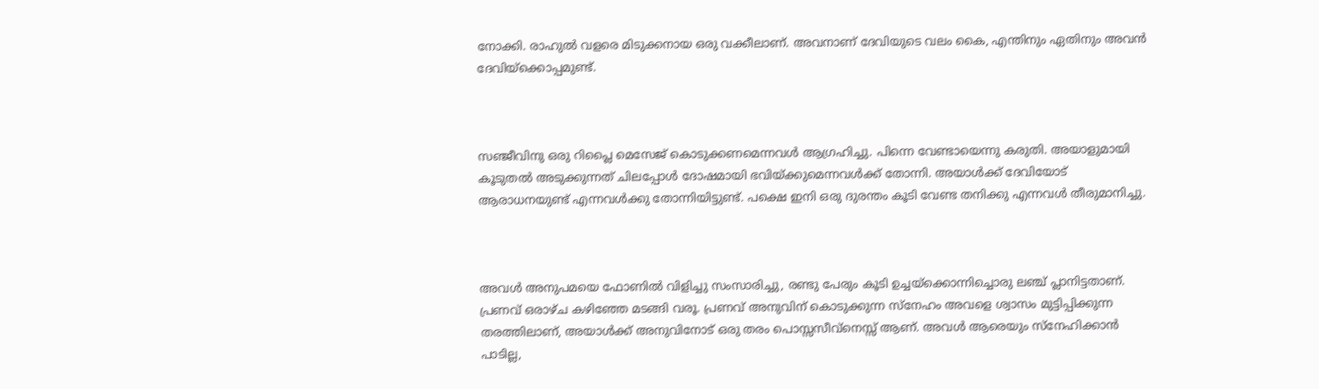നോക്കി. രാഹുൽ വളരെ മിടുക്കനായ ഒരു വക്കീലാണ്. അവനാണ് ദേവിയുടെ വലം കൈ, എന്തിനും ഏതിനും അവൻ ദേവിയ്‌ക്കൊപ്പമുണ്ട്.



സഞ്ജീവിനു ഒരു റിപ്ലൈ മെസേജ് കൊടുക്കണമെന്നവൾ ആഗ്രഹിച്ചു. പിന്നെ വേണ്ടായെന്നു കരുതി. അയാളുമായി കൂടുതൽ അടുക്കുന്നത് ചിലപ്പോൾ ദോഷമായി ഭവിയ്ക്കുമെന്നവൾക്ക് തോന്നി. അയാൾക്ക് ദേവിയോട് ആരാധനയുണ്ട് എന്നവൾക്കു തോന്നിയിട്ടുണ്ട്. പക്ഷെ ഇനി ഒരു ദുരന്തം കൂടി വേണ്ട തനിക്കു എന്നവൾ തീരുമാനിച്ചു.



അവൾ അനുപമയെ ഫോണിൽ വിളിച്ചു സംസാരിച്ചു, രണ്ടു പേരും കൂടി ഉച്ചയ്‌ക്കൊന്നിച്ചൊരു ലഞ്ച് പ്ലാനിട്ടതാണ്. പ്രണവ് ഒരാഴ്ച കഴിഞ്ഞേ മടങ്ങി വരൂ. പ്രണവ് അനുവിന് കൊടുക്കുന്ന സ്നേഹം അവളെ ശ്വാസം മുട്ടിപ്പിക്കുന്ന തരത്തിലാണ്, അയാൾക്ക് അനുവിനോട് ഒരു തരം പൊസ്സസീവ്നെസ്സ് ആണ്. അവൾ ആരെയും സ്നേഹിക്കാൻ പാടില്ല,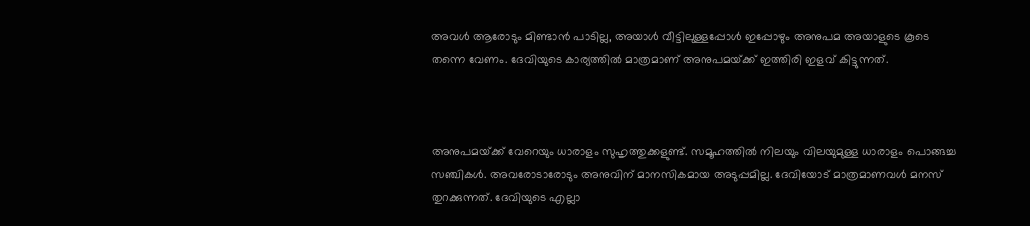അവൾ ആരോടും മിണ്ടാൻ പാടില്ല, അയാൾ വീട്ടിലുള്ളപ്പോൾ ഇപ്പോഴും അനുപമ അയാളുടെ കൂടെ തന്നെ വേണം. ദേവിയുടെ കാര്യത്തിൽ മാത്രമാണ് അനുപമയ്‌ക്ക് ഇത്തിരി ഇളവ് കിട്ടുന്നത്.



അനുപമയ്‌ക്ക് വേറെയും ധാരാളം സുഹൃത്തുക്കളുണ്ട്. സമൂഹത്തിൽ നിലയും വിലയുമുള്ള ധാരാളം പൊങ്ങച്ച സഞ്ചികൾ. അവരോടാരോടും അനുവിന് മാനസികമായ അടുപ്പമില്ല. ദേവിയോട് മാത്രമാണവൾ മനസ് തുറക്കുന്നത്. ദേവിയുടെ എല്ലാ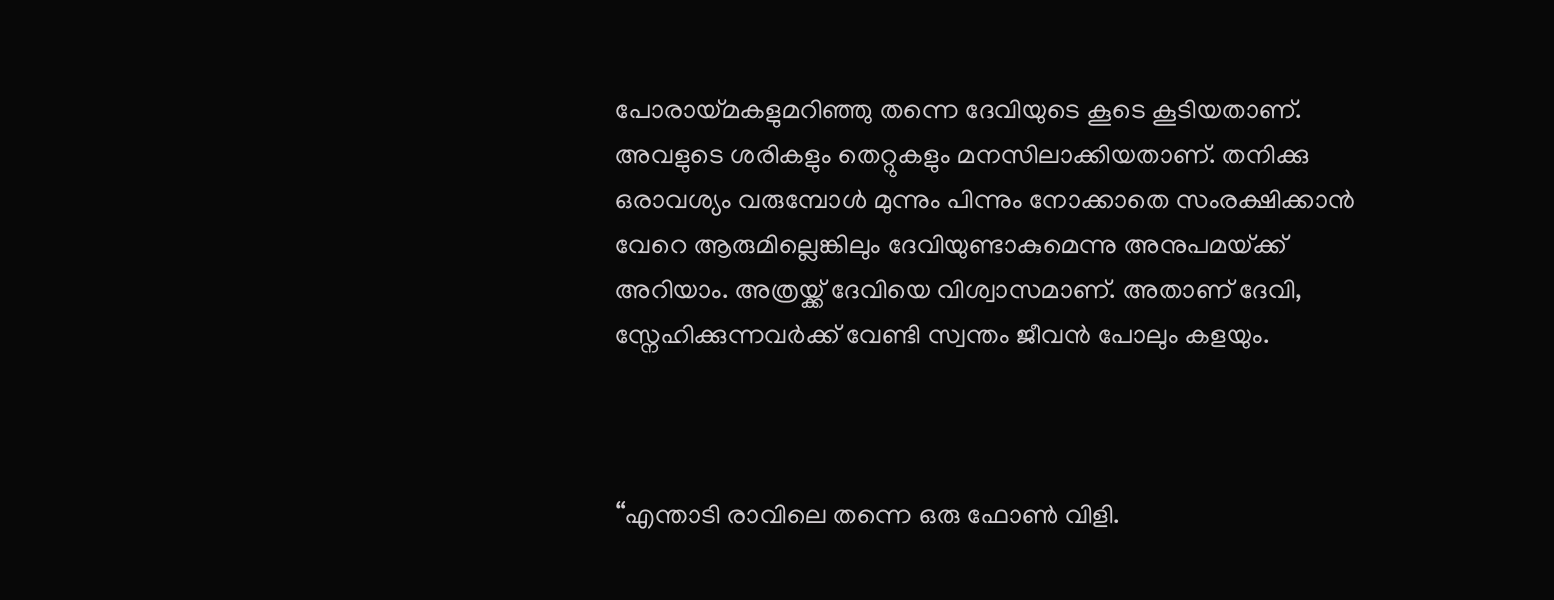പോരായ്മകളുമറിഞ്ഞു തന്നെ ദേവിയുടെ കൂടെ കൂടിയതാണ്. അവളുടെ ശരികളും തെറ്റുകളും മനസിലാക്കിയതാണ്. തനിക്കു ഒരാവശ്യം വരുമ്പോൾ മുന്നും പിന്നും നോക്കാതെ സംരക്ഷിക്കാൻ വേറെ ആരുമില്ലെങ്കിലും ദേവിയുണ്ടാകുമെന്നു അനുപമയ്‌ക്ക് അറിയാം. അത്രയ്ക്ക് ദേവിയെ വിശ്വാസമാണ്. അതാണ് ദേവി, സ്നേഹിക്കുന്നവർക്ക് വേണ്ടി സ്വന്തം ജീവൻ പോലും കളയും.



“എന്താടി രാവിലെ തന്നെ ഒരു ഫോൺ വിളി.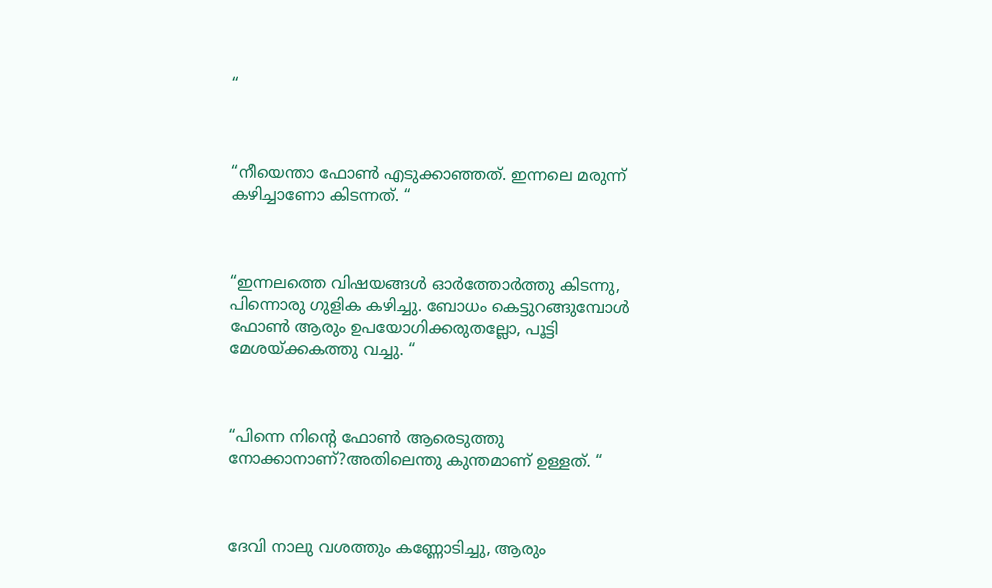“



“നീയെന്താ ഫോൺ എടുക്കാഞ്ഞത്. ഇന്നലെ മരുന്ന് കഴിച്ചാണോ കിടന്നത്. “



“ഇന്നലത്തെ വിഷയങ്ങൾ ഓർത്തോർത്തു കിടന്നു, പിന്നൊരു ഗുളിക കഴിച്ചു. ബോധം കെട്ടുറങ്ങുമ്പോൾ ഫോൺ ആരും ഉപയോഗിക്കരുതല്ലോ, പൂട്ടി മേശയ്ക്കകത്തു വച്ചു. “



“പിന്നെ നിന്റെ ഫോൺ ആരെടുത്തു നോക്കാനാണ്?അതിലെന്തു കുന്തമാണ് ഉള്ളത്. “



ദേവി നാലു വശത്തും കണ്ണോടിച്ചു, ആരും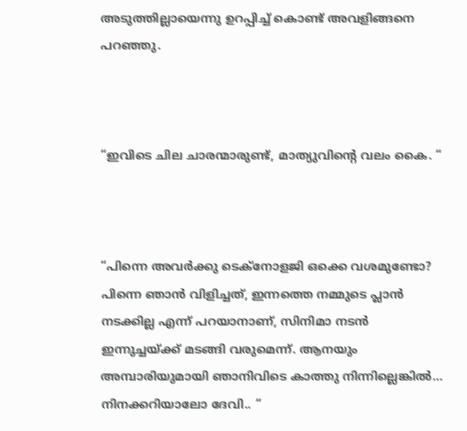അടുത്തില്ലായെന്നു ഉറപ്പിച്ച് കൊണ്ട് അവളിങ്ങനെ പറഞ്ഞു.



“ഇവിടെ ചില ചാരന്മാരുണ്ട്, മാത്യുവിന്റെ വലം കൈ. “



“പിന്നെ അവർക്കു ടെക്നോളജി ഒക്കെ വശമുണ്ടോ? പിന്നെ ഞാൻ വിളിച്ചത്, ഇന്നത്തെ നമ്മുടെ പ്ലാൻ നടക്കില്ല എന്ന് പറയാനാണ്, സിനിമാ നടൻ ഇന്നുച്ചയ്ക്ക് മടങ്ങി വരുമെന്ന്. ആനയും അമ്പാരിയുമായി ഞാനിവിടെ കാത്തു നിന്നില്ലെങ്കിൽ… നിനക്കറിയാലോ ദേവി.. “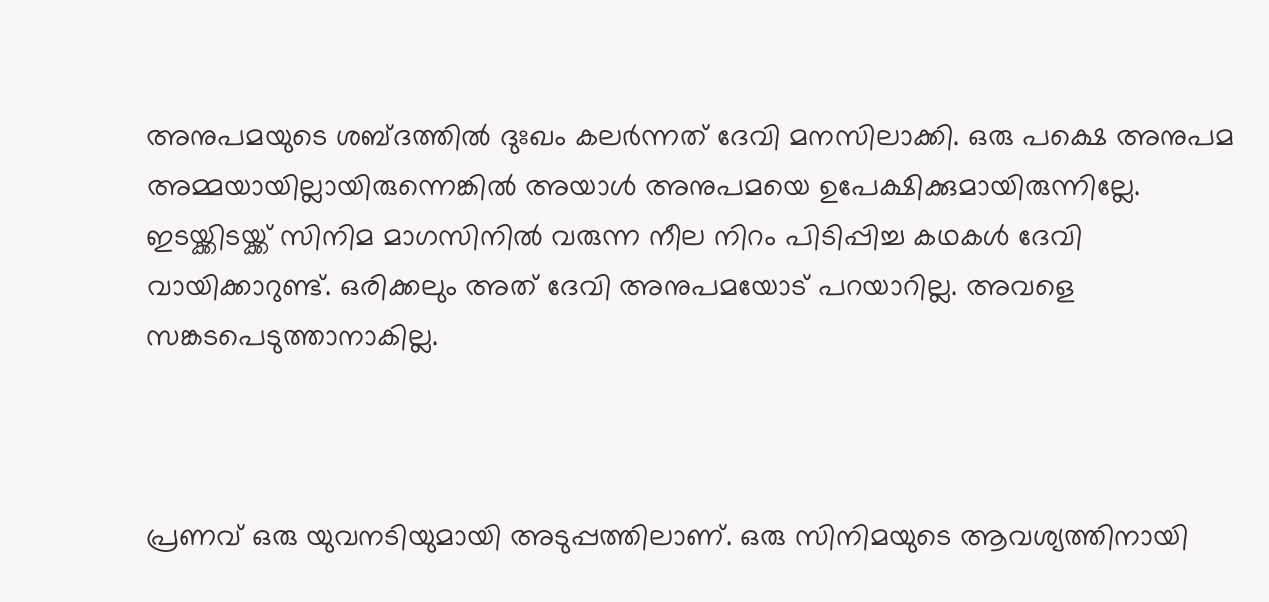അനുപമയുടെ ശബ്ദത്തിൽ ദുഃഖം കലർന്നത് ദേവി മനസിലാക്കി. ഒരു പക്ഷെ അനുപമ അമ്മയായില്ലായിരുന്നെങ്കിൽ അയാൾ അനുപമയെ ഉപേക്ഷിക്കുമായിരുന്നില്ലേ. ഇടയ്ക്കിടയ്ക്ക് സിനിമ മാഗസിനിൽ വരുന്ന നീല നിറം പിടിപ്പിച്ച കഥകൾ ദേവി വായിക്കാറുണ്ട്. ഒരിക്കലും അത് ദേവി അനുപമയോട് പറയാറില്ല. അവളെ സങ്കടപെടുത്താനാകില്ല.



പ്രണവ് ഒരു യുവനടിയുമായി അടുപ്പത്തിലാണ്. ഒരു സിനിമയുടെ ആവശ്യത്തിനായി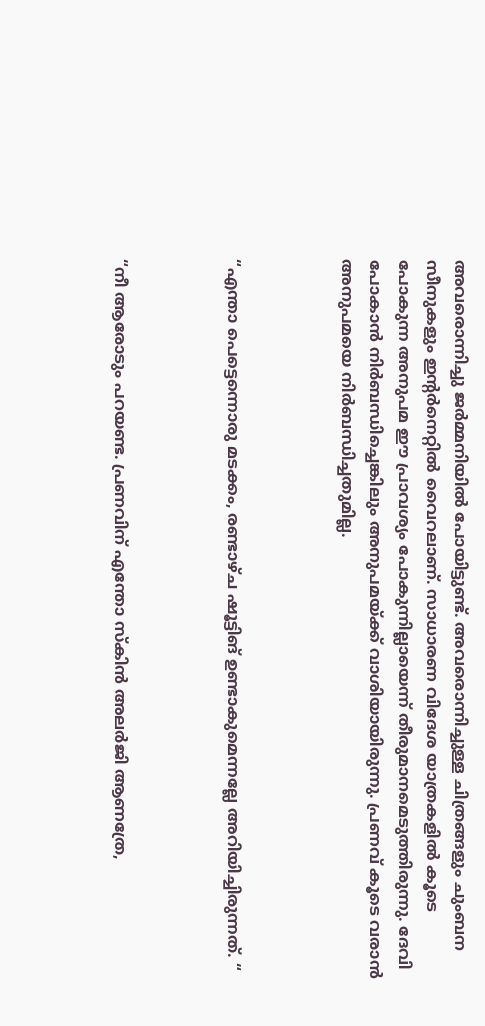അവരൊന്നിച്ചു ജർമ്മനിയിൽ പോയിട്ടുണ്ട്. അവരൊന്നിച്ചുള്ള ചിത്രങ്ങളും ചുംബന സീനുകളും ഇന്റർനെറ്റിൽ വൈറലാണ്. സാധാരണ വിദേശ യാത്രകളിൽ കൂടെ പോകുന്ന അനുപമ ഈ പ്രാവശ്യം പോകുന്നില്ലായെന്ന് തീരുമാനമെടുത്തിരുന്നു. ദേവി പോകാൻ നിർബന്ധിച്ചെങ്കിലും അനുപമയ്‌ക്ക് വാശിയായിരുന്നു. പ്രണവ് കൂടെ വരാൻ അനുപമയെ നിർബന്ധിച്ചതുമില്ല.



“എന്താ പെട്ടെന്നൊരു മടക്കം, രണ്ടാഴ്ച ഷൂട്ടിങ് ഉണ്ടാകുമെന്നല്ലേ അറിയിച്ചിരുന്നത്. “



“നീ ആരോടും പറയണ്ട. പ്രണവിന് എന്തോ സ്കിൻ അലർജി ആണത്രേ,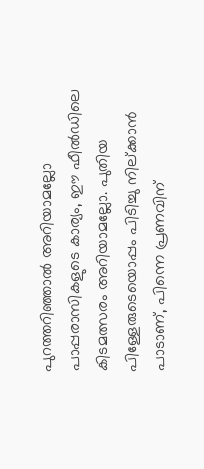പുറത്തറിഞ്ഞാൽ അറിയാമല്ലോ പാപ്പരാസികളുടെ കാര്യം, ഈ ഫീൽഡിലെ കിടമത്സരം അറിയാമല്ലോ. പുതിയ പിള്ളേരുടെയൊപ്പം പിടിച്ചു നില്ക്കാൻ പാടാണ്, പിന്നെ പ്രണവിന്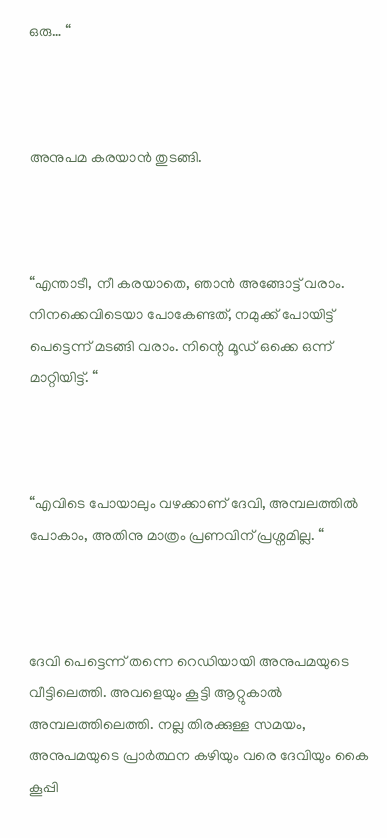ഒരു… “



അനുപമ കരയാൻ തുടങ്ങി.



“എന്താടീ, നീ കരയാതെ, ഞാൻ അങ്ങോട്ട് വരാം. നിനക്കെവിടെയാ പോകേണ്ടത്, നമുക്ക് പോയിട്ട് പെട്ടെന്ന് മടങ്ങി വരാം. നിന്റെ മൂഡ് ഒക്കെ ഒന്ന് മാറ്റിയിട്ട്. “



“എവിടെ പോയാലും വഴക്കാണ് ദേവി, അമ്പലത്തിൽ പോകാം, അതിനു മാത്രം പ്രണവിന് പ്രശ്നമില്ല. “



ദേവി പെട്ടെന്ന് തന്നെ റെഡിയായി അനുപമയുടെ വീട്ടിലെത്തി. അവളെയും കൂട്ടി ആറ്റുകാൽ അമ്പലത്തിലെത്തി. നല്ല തിരക്കുള്ള സമയം, അനുപമയുടെ പ്രാർത്ഥന കഴിയും വരെ ദേവിയും കൈ കൂപ്പി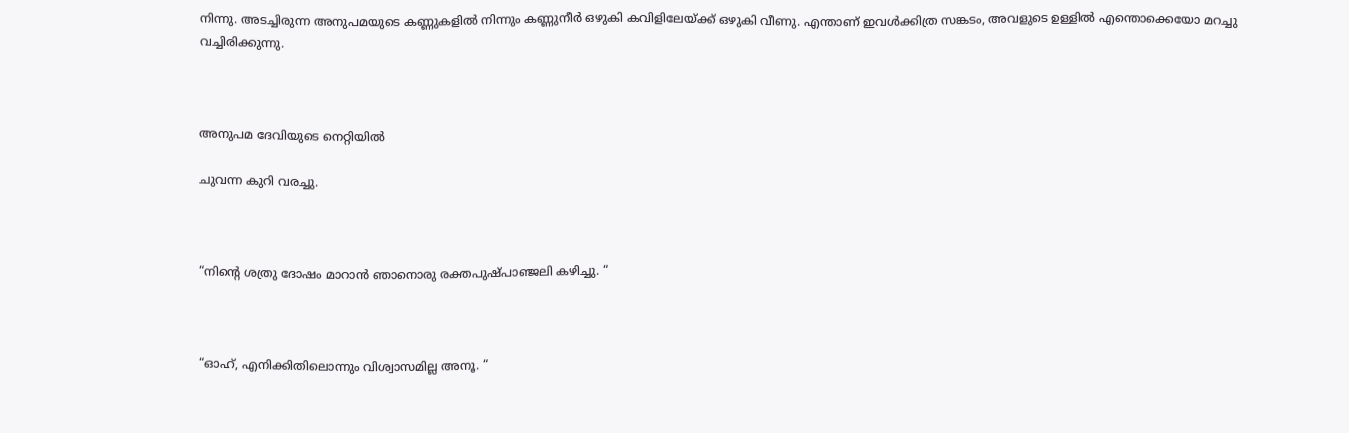നിന്നു. അടച്ചിരുന്ന അനുപമയുടെ കണ്ണുകളിൽ നിന്നും കണ്ണുനീർ ഒഴുകി കവിളിലേയ്ക്ക് ഒഴുകി വീണു. എന്താണ് ഇവൾക്കിത്ര സങ്കടം, അവളുടെ ഉള്ളിൽ എന്തൊക്കെയോ മറച്ചു വച്ചിരിക്കുന്നു.



അനുപമ ദേവിയുടെ നെറ്റിയിൽ

ചുവന്ന കുറി വരച്ചു.



“നിന്റെ ശത്രു ദോഷം മാറാൻ ഞാനൊരു രക്തപുഷ്പാഞ്ജലി കഴിച്ചു. “



“ഓഹ്, എനിക്കിതിലൊന്നും വിശ്വാസമില്ല അനൂ. “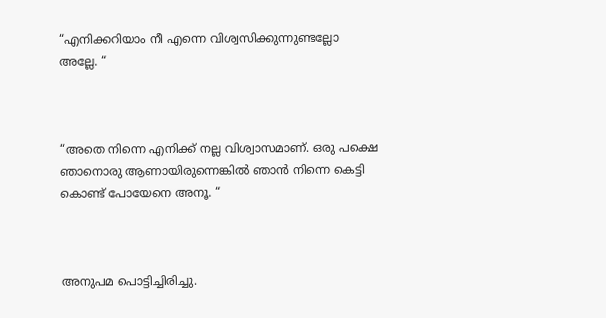“എനിക്കറിയാം നീ എന്നെ വിശ്വസിക്കുന്നുണ്ടല്ലോ അല്ലേ. “



“അതെ നിന്നെ എനിക്ക് നല്ല വിശ്വാസമാണ്. ഒരു പക്ഷെ ഞാനൊരു ആണായിരുന്നെങ്കിൽ ഞാൻ നിന്നെ കെട്ടി കൊണ്ട് പോയേനെ അനൂ. “



അനുപമ പൊട്ടിച്ചിരിച്ചു.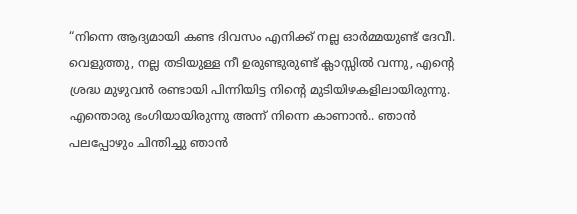“നിന്നെ ആദ്യമായി കണ്ട ദിവസം എനിക്ക് നല്ല ഓർമ്മയുണ്ട് ദേവീ. വെളുത്തു, നല്ല തടിയുള്ള നീ ഉരുണ്ടുരുണ്ട് ക്ലാസ്സിൽ വന്നു, എന്റെ ശ്രദ്ധ മുഴുവൻ രണ്ടായി പിന്നിയിട്ട നിന്റെ മുടിയിഴകളിലായിരുന്നു. എന്തൊരു ഭംഗിയായിരുന്നു അന്ന് നിന്നെ കാണാൻ.. ഞാൻ പലപ്പോഴും ചിന്തിച്ചു ഞാൻ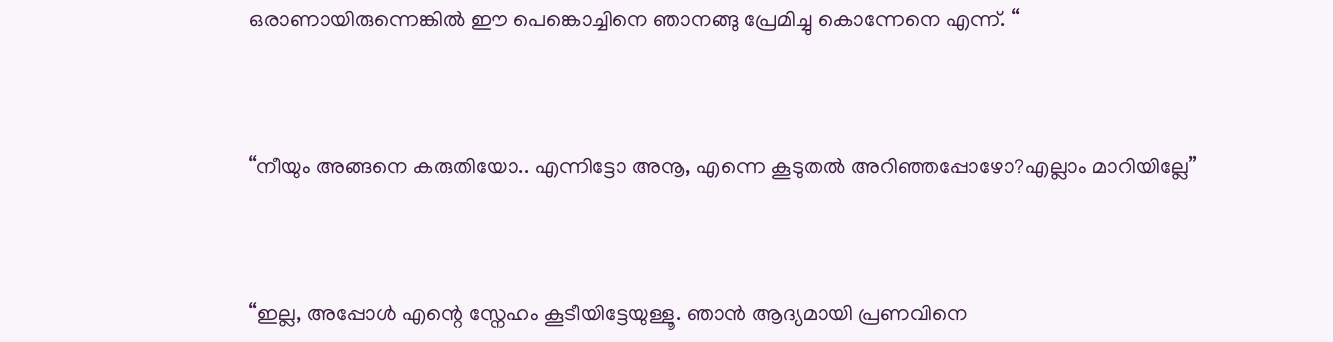ഒരാണായിരുന്നെങ്കിൽ ഈ പെങ്കൊച്ചിനെ ഞാനങ്ങു പ്രേമിച്ചു കൊന്നേനെ എന്ന്. “



“നീയും അങ്ങനെ കരുതിയോ.. എന്നിട്ടോ അനൂ, എന്നെ കൂടുതൽ അറിഞ്ഞപ്പോഴോ?എല്ലാം മാറിയില്ലേ”



“ഇല്ല, അപ്പോൾ എന്റെ സ്നേഹം കൂടീയിട്ടേയുള്ളൂ. ഞാൻ ആദ്യമായി പ്രണവിനെ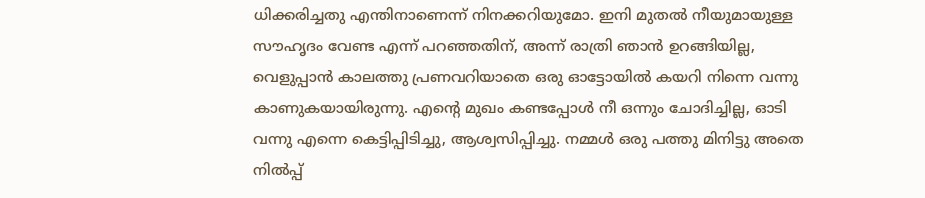ധിക്കരിച്ചതു എന്തിനാണെന്ന് നിനക്കറിയുമോ. ഇനി മുതൽ നീയുമായുള്ള സൗഹൃദം വേണ്ട എന്ന് പറഞ്ഞതിന്, അന്ന് രാത്രി ഞാൻ ഉറങ്ങിയില്ല, വെളുപ്പാൻ കാലത്തു പ്രണവറിയാതെ ഒരു ഓട്ടോയിൽ കയറി നിന്നെ വന്നു കാണുകയായിരുന്നു. എന്റെ മുഖം കണ്ടപ്പോൾ നീ ഒന്നും ചോദിച്ചില്ല, ഓടി വന്നു എന്നെ കെട്ടിപ്പിടിച്ചു, ആശ്വസിപ്പിച്ചു. നമ്മൾ ഒരു പത്തു മിനിട്ടു അതെ നിൽപ്പ്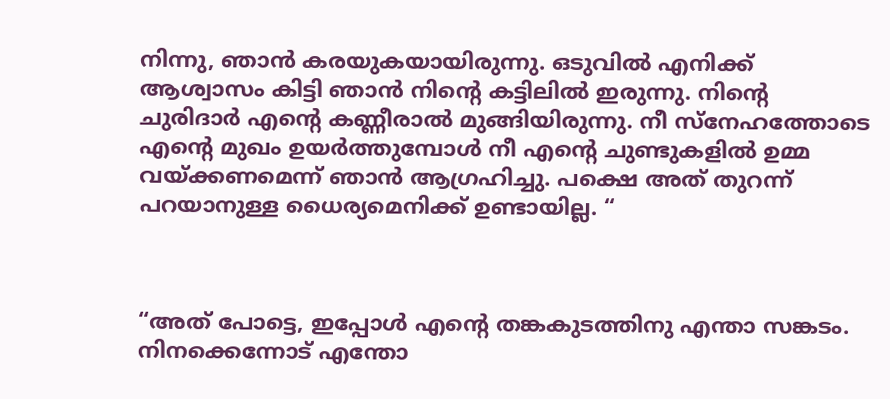നിന്നു, ഞാൻ കരയുകയായിരുന്നു. ഒടുവിൽ എനിക്ക് ആശ്വാസം കിട്ടി ഞാൻ നിന്റെ കട്ടിലിൽ ഇരുന്നു. നിന്റെ ചുരിദാർ എന്റെ കണ്ണീരാൽ മുങ്ങിയിരുന്നു. നീ സ്നേഹത്തോടെ എൻ്റെ മുഖം ഉയർത്തുമ്പോൾ നീ എന്റെ ചുണ്ടുകളിൽ ഉമ്മ വയ്ക്കണമെന്ന് ഞാൻ ആഗ്രഹിച്ചു. പക്ഷെ അത് തുറന്ന് പറയാനുള്ള ധൈര്യമെനിക്ക് ഉണ്ടായില്ല. “



“അത് പോട്ടെ, ഇപ്പോൾ എന്റെ തങ്കകുടത്തിനു എന്താ സങ്കടം. നിനക്കെന്നോട് എന്തോ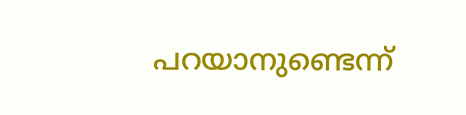പറയാനുണ്ടെന്ന്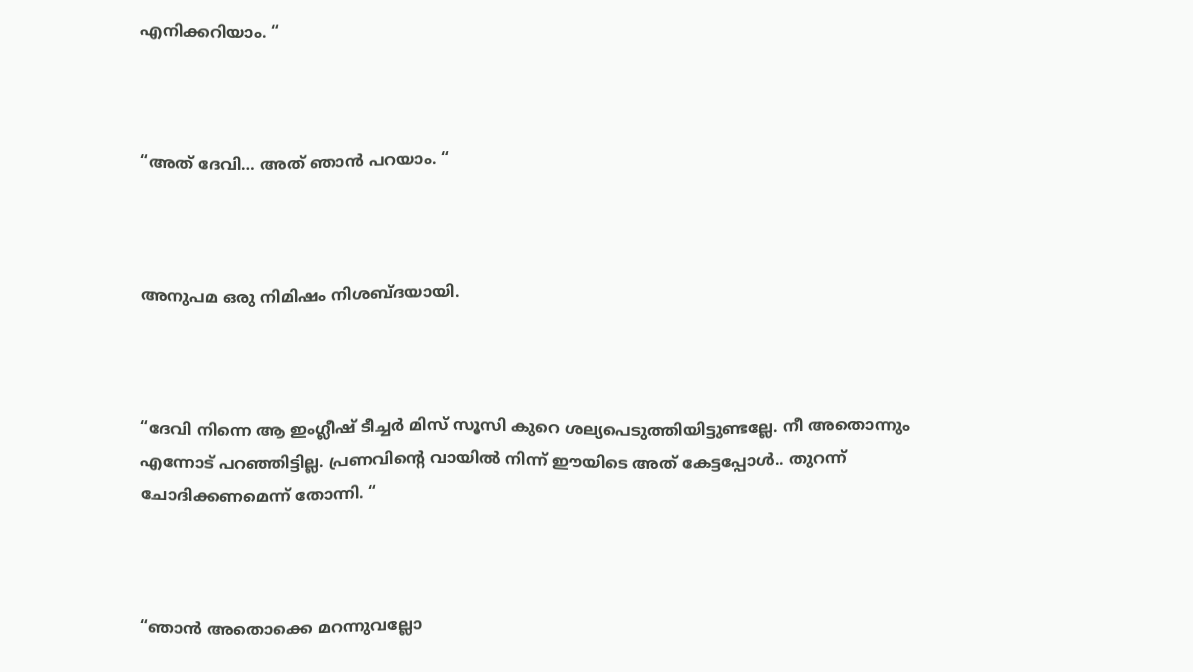എനിക്കറിയാം. “



“അത് ദേവി… അത് ഞാൻ പറയാം. “



അനുപമ ഒരു നിമിഷം നിശബ്ദയായി.



“ദേവി നിന്നെ ആ ഇംഗ്ലീഷ് ടീച്ചർ മിസ് സൂസി കുറെ ശല്യപെടുത്തിയിട്ടുണ്ടല്ലേ. നീ അതൊന്നും എന്നോട് പറഞ്ഞിട്ടില്ല. പ്രണവിന്റെ വായിൽ നിന്ന് ഈയിടെ അത് കേട്ടപ്പോൾ.. തുറന്ന് ചോദിക്കണമെന്ന് തോന്നി. “



“ഞാൻ അതൊക്കെ മറന്നുവല്ലോ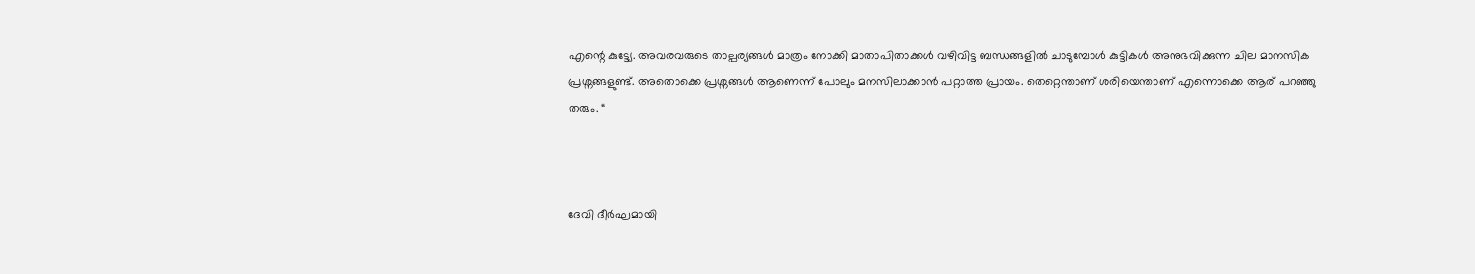എന്റെ കുട്ട്യേ. അവരവരുടെ താല്പര്യങ്ങൾ മാത്രം നോക്കി മാതാപിതാക്കൾ വഴിവിട്ട ബന്ധങ്ങളിൽ ചാടുമ്പോൾ കുട്ടികൾ അനുഭവിക്കുന്ന ചില മാനസിക പ്രശ്നങ്ങളുണ്ട്. അതൊക്കെ പ്രശ്നങ്ങൾ ആണെന്ന് പോലും മനസിലാക്കാൻ പറ്റാത്ത പ്രായം. തെറ്റെന്താണ് ശരിയെന്താണ് എന്നൊക്കെ ആര് പറഞ്ഞു തരും. “



ദേവി ദീർഘമായി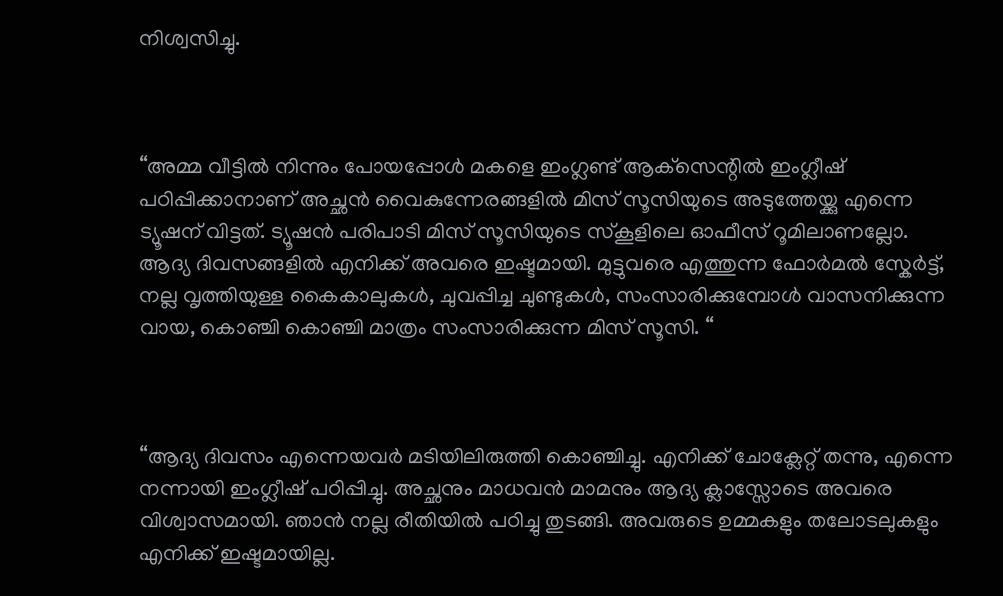നിശ്വസിച്ചു.



“അമ്മ വീട്ടിൽ നിന്നും പോയപ്പോൾ മകളെ ഇംഗ്ലണ്ട് ആക്‌സെന്റിൽ ഇംഗ്ലീഷ് പഠിപ്പിക്കാനാണ് അച്ഛൻ വൈകുന്നേരങ്ങളിൽ മിസ് സൂസിയുടെ അടുത്തേയ്ക്കു എന്നെ ട്യൂഷന് വിട്ടത്. ട്യൂഷൻ പരിപാടി മിസ് സൂസിയുടെ സ്കൂളിലെ ഓഫീസ് റൂമിലാണല്ലോ. ആദ്യ ദിവസങ്ങളിൽ എനിക്ക് അവരെ ഇഷ്ടമായി. മുട്ടുവരെ എത്തുന്ന ഫോർമൽ സ്കേർട്ട്, നല്ല വൃത്തിയുള്ള കൈകാലുകൾ, ചുവപ്പിച്ച ചുണ്ടുകൾ, സംസാരിക്കുമ്പോൾ വാസനിക്കുന്ന വായ, കൊഞ്ചി കൊഞ്ചി മാത്രം സംസാരിക്കുന്ന മിസ് സൂസി. “



“ആദ്യ ദിവസം എന്നെയവർ മടിയിലിരുത്തി കൊഞ്ചിച്ചു. എനിക്ക് ചോക്ലേറ്റ് തന്നു, എന്നെ നന്നായി ഇംഗ്ലീഷ് പഠിപ്പിച്ചു. അച്ഛനും മാധവൻ മാമനും ആദ്യ ക്ലാസ്സോടെ അവരെ വിശ്വാസമായി. ഞാൻ നല്ല രീതിയിൽ പഠിച്ചു തുടങ്ങി. അവരുടെ ഉമ്മകളും തലോടലുകളും എനിക്ക് ഇഷ്ടമായില്ല.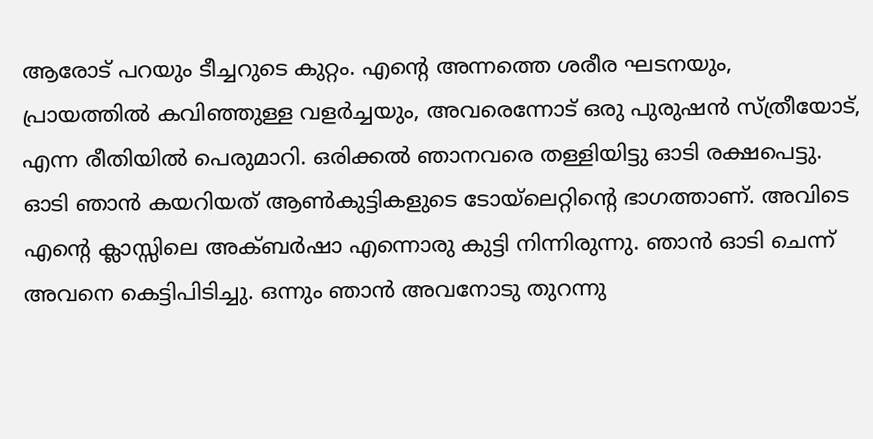ആരോട് പറയും ടീച്ചറുടെ കുറ്റം. എന്റെ അന്നത്തെ ശരീര ഘടനയും, പ്രായത്തിൽ കവിഞ്ഞുള്ള വളർച്ചയും, അവരെന്നോട് ഒരു പുരുഷൻ സ്ത്രീയോട്, എന്ന രീതിയിൽ പെരുമാറി. ഒരിക്കൽ ഞാനവരെ തള്ളിയിട്ടു ഓടി രക്ഷപെട്ടു. ഓടി ഞാൻ കയറിയത് ആൺകുട്ടികളുടെ ടോയ്‌ലെറ്റിന്റെ ഭാഗത്താണ്. അവിടെ എന്റെ ക്ലാസ്സിലെ അക്ബർഷാ എന്നൊരു കുട്ടി നിന്നിരുന്നു. ഞാൻ ഓടി ചെന്ന് അവനെ കെട്ടിപിടിച്ചു. ഒന്നും ഞാൻ അവനോടു തുറന്നു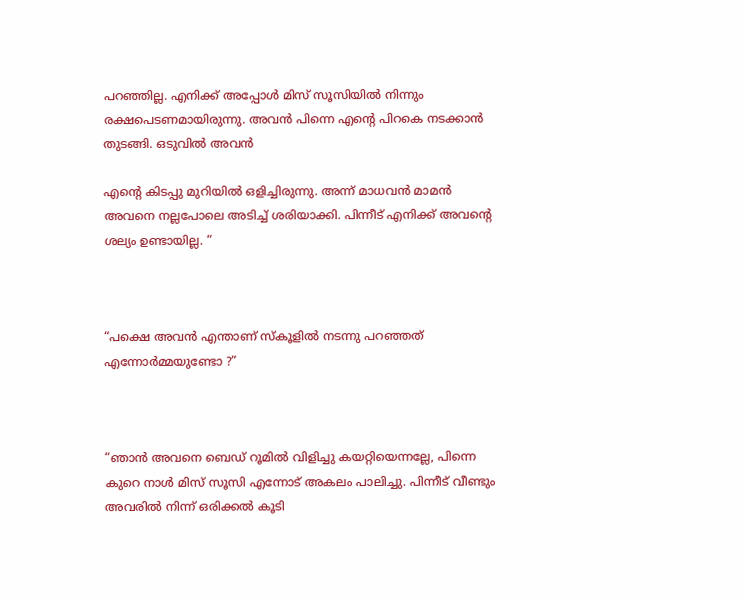പറഞ്ഞില്ല. എനിക്ക് അപ്പോൾ മിസ് സൂസിയിൽ നിന്നും രക്ഷപെടണമായിരുന്നു. അവൻ പിന്നെ എന്റെ പിറകെ നടക്കാൻ തുടങ്ങി. ഒടുവിൽ അവൻ

എന്റെ കിടപ്പു മുറിയിൽ ഒളിച്ചിരുന്നു. അന്ന് മാധവൻ മാമൻ അവനെ നല്ലപോലെ അടിച്ച് ശരിയാക്കി. പിന്നീട് എനിക്ക് അവന്റെ ശല്യം ഉണ്ടായില്ല. “



“പക്ഷെ അവൻ എന്താണ് സ്കൂളിൽ നടന്നു പറഞ്ഞത് എന്നോർമ്മയുണ്ടോ ?”



“ഞാൻ അവനെ ബെഡ് റൂമിൽ വിളിച്ചു കയറ്റിയെന്നല്ലേ, പിന്നെ കുറെ നാൾ മിസ് സൂസി എന്നോട് അകലം പാലിച്ചു. പിന്നീട് വീണ്ടും അവരിൽ നിന്ന് ഒരിക്കൽ കൂടി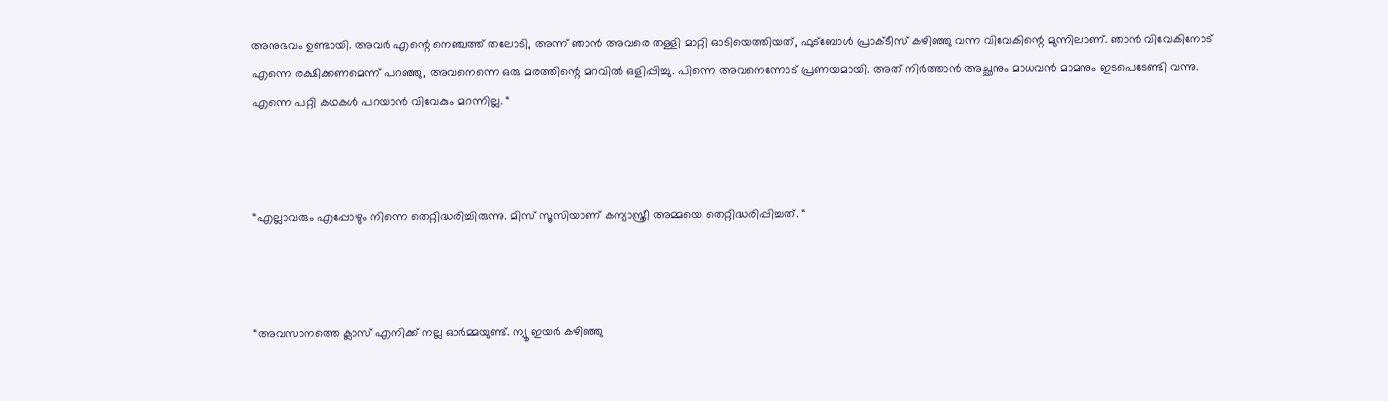അനുഭവം ഉണ്ടായി. അവർ എന്റെ നെഞ്ചത്ത് തലോടി, അന്ന് ഞാൻ അവരെ തള്ളി മാറ്റി ഓടിയെത്തിയത്, ഫുട്ബോൾ പ്രാക്ടീസ് കഴിഞ്ഞു വന്ന വിവേകിന്റെ മുന്നിലാണ്. ഞാൻ വിവേകിനോട് എന്നെ രക്ഷിക്കണമെന്ന് പറഞ്ഞു, അവനെന്നെ ഒരു മരത്തിന്റെ മറവിൽ ഒളിപ്പിച്ചു. പിന്നെ അവനെന്നോട് പ്രണയമായി. അത് നിർത്താൻ അച്ഛനും മാധവൻ മാമനും ഇടപെടേണ്ടി വന്നു. എന്നെ പറ്റി കഥകൾ പറയാൻ വിവേകും മറന്നില്ല. “



“എല്ലാവരും എപ്പോഴും നിന്നെ തെറ്റിദ്ധരിച്ചിരുന്നു. മിസ് സൂസിയാണ് കന്യാസ്ത്രീ അമ്മയെ തെറ്റിദ്ധരിപ്പിച്ചത്. “



“അവസാനത്തെ ക്ലാസ് എനിക്ക് നല്ല ഓർമ്മയുണ്ട്. ന്യൂ ഇയർ കഴിഞ്ഞു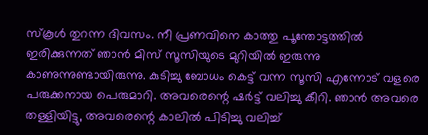സ്കൂൾ തുറന്ന ദിവസം. നീ പ്രണവിനെ കാത്തു പൂന്തോട്ടത്തിൽ ഇരിക്കുന്നത് ഞാൻ മിസ് സൂസിയുടെ മുറിയിൽ ഇരുന്നു കാണുന്നുണ്ടായിരുന്നു. കുടിച്ചു ബോധം കെട്ട് വന്ന സൂസി എന്നോട് വളരെ പരുക്കനായ പെരുമാറി. അവരെന്റെ ഷർട്ട് വലിച്ചു കീറി. ഞാൻ അവരെ തള്ളിയിട്ടു, അവരെന്റെ കാലിൽ പിടിച്ചു വലിച്ച്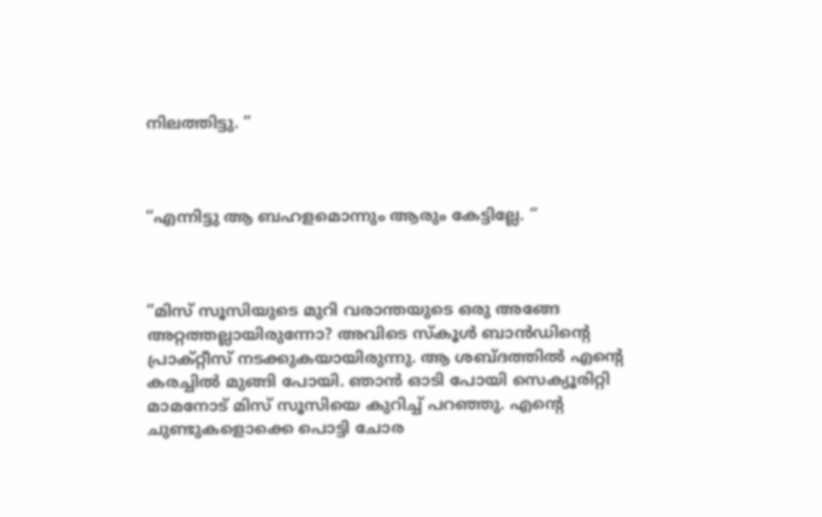നിലത്തിട്ടു. “



“എന്നിട്ടു ആ ബഹളമൊന്നും ആരും കേട്ടില്ലേ. “



“മിസ് സൂസിയുടെ മുറി വരാന്തയുടെ ഒരു അങ്ങേ അറ്റത്തല്ലായിരുന്നോ? അവിടെ സ്കൂൾ ബാൻഡിന്റെ പ്രാക്റ്റീസ് നടക്കുകയായിരുന്നു. ആ ശബ്ദത്തിൽ എന്റെ കരച്ചിൽ മുങ്ങി പോയി. ഞാൻ ഓടി പോയി സെക്യൂരിറ്റി മാമനോട് മിസ് സൂസിയെ കുറിച്ച് പറഞ്ഞു. എന്റെ ചുണ്ടുകളൊക്കെ പൊട്ടി ചോര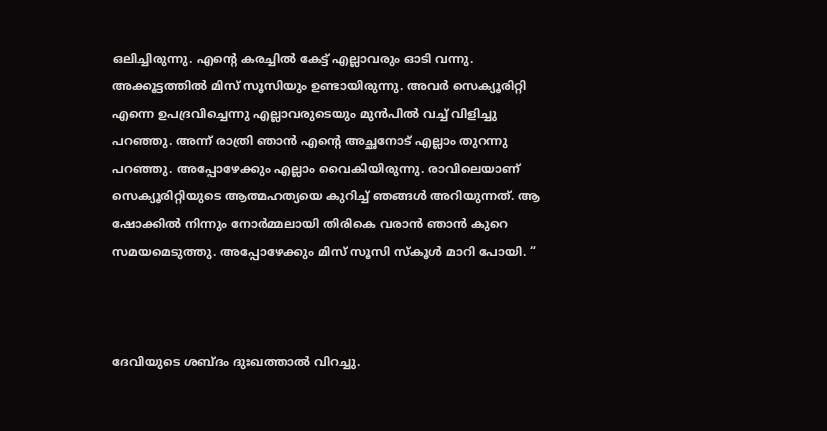ഒലിച്ചിരുന്നു. എന്റെ കരച്ചിൽ കേട്ട് എല്ലാവരും ഓടി വന്നു. അക്കൂട്ടത്തിൽ മിസ് സൂസിയും ഉണ്ടായിരുന്നു. അവർ സെക്യൂരിറ്റി എന്നെ ഉപദ്രവിച്ചെന്നു എല്ലാവരുടെയും മുൻപിൽ വച്ച് വിളിച്ചു പറഞ്ഞു. അന്ന് രാത്രി ഞാൻ എന്റെ അച്ഛനോട് എല്ലാം തുറന്നു പറഞ്ഞു. അപ്പോഴേക്കും എല്ലാം വൈകിയിരുന്നു. രാവിലെയാണ് സെക്യൂരിറ്റിയുടെ ആത്മഹത്യയെ കുറിച്ച് ഞങ്ങൾ അറിയുന്നത്. ആ ഷോക്കിൽ നിന്നും നോർമ്മലായി തിരികെ വരാൻ ഞാൻ കുറെ സമയമെടുത്തു. അപ്പോഴേക്കും മിസ് സൂസി സ്കൂൾ മാറി പോയി. “



ദേവിയുടെ ശബ്ദം ദുഃഖത്താൽ വിറച്ചു.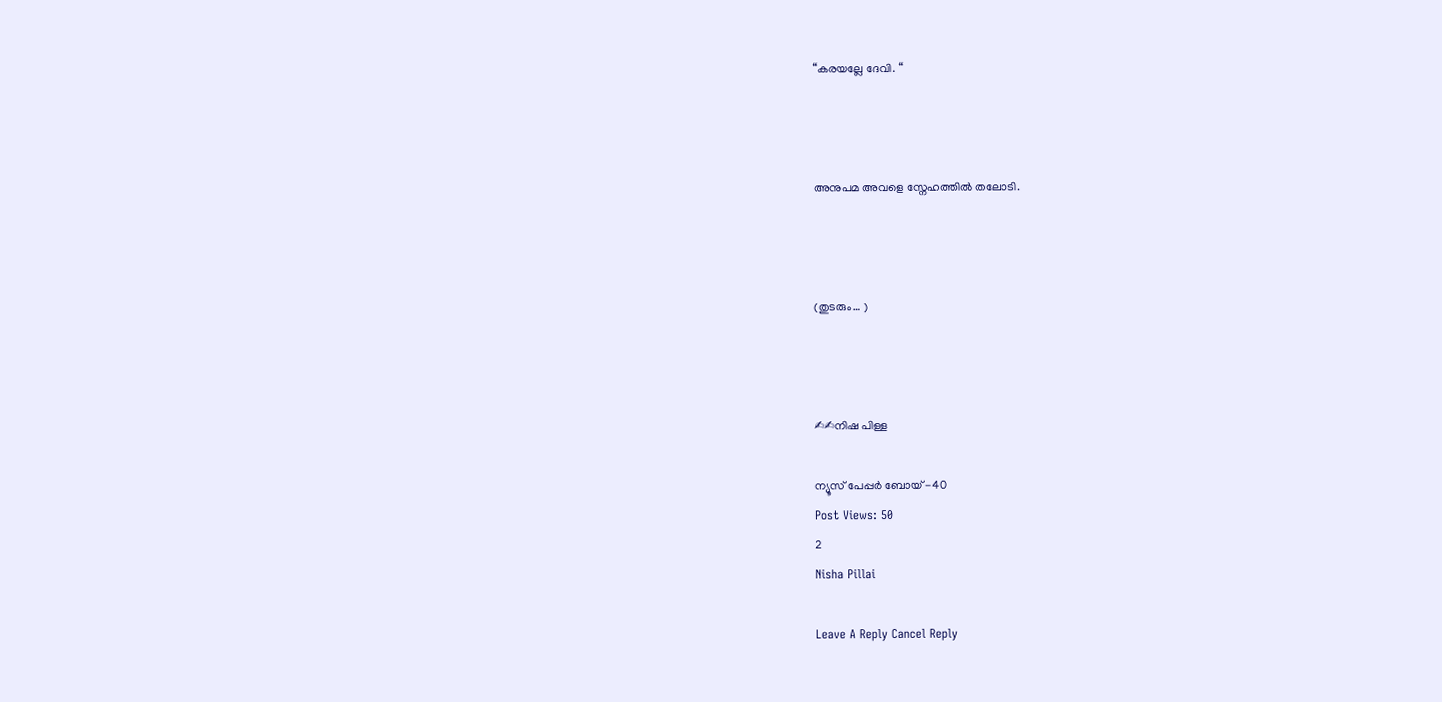“കരയല്ലേ ദേവി. “



അനുപമ അവളെ സ്നേഹത്തിൽ തലോടി.



(തുടരും… )



✍✍നിഷ പിള്ള

ന്യൂസ് പേപ്പർ ബോയ് -40
Post Views: 50
2
Nisha Pillai

Leave A Reply Cancel Reply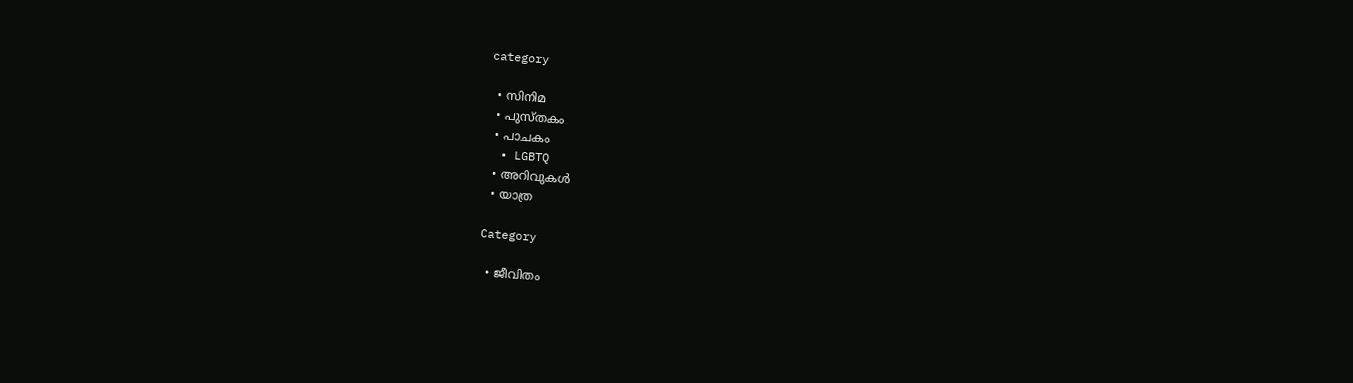category

  • സിനിമ
  • പുസ്‌തകം
  • പാചകം
  • LGBTQ
  • അറിവുകൾ
  • യാത്ര

Category

  • ജീവിതം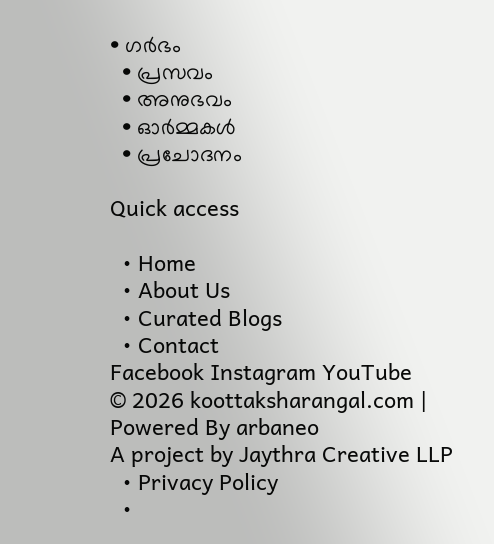• ഗർഭം
  • പ്രസവം
  • അനുഭവം
  • ഓർമ്മകൾ
  • പ്രചോദനം

Quick access

  • Home
  • About Us
  • Curated Blogs
  • Contact
Facebook Instagram YouTube
© 2026 koottaksharangal.com | Powered By arbaneo
A project by Jaythra Creative LLP
  • Privacy Policy
  •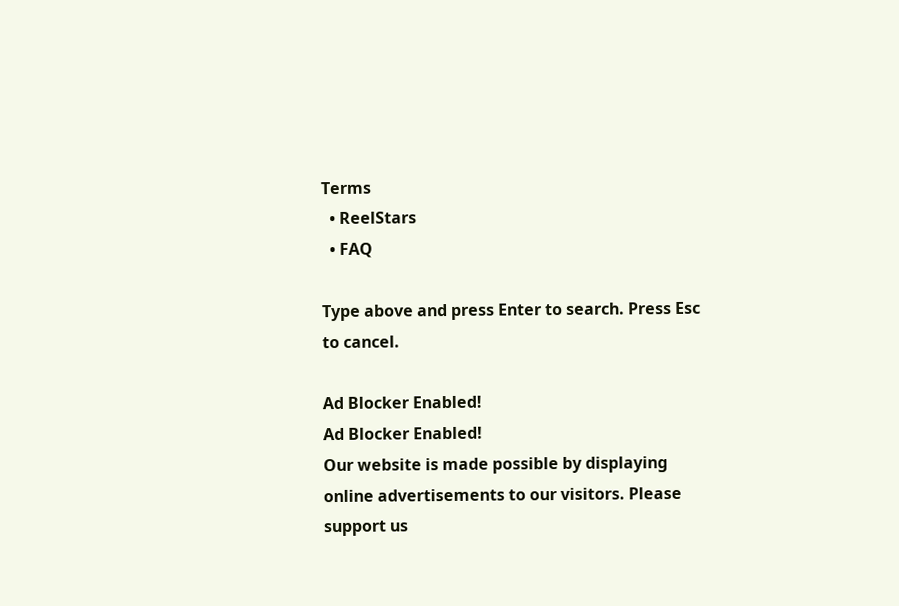Terms
  • ReelStars
  • FAQ

Type above and press Enter to search. Press Esc to cancel.

Ad Blocker Enabled!
Ad Blocker Enabled!
Our website is made possible by displaying online advertisements to our visitors. Please support us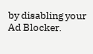by disabling your Ad Blocker.